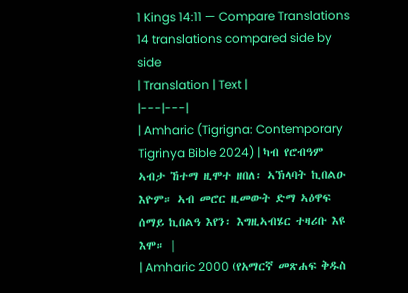1 Kings 14:11 — Compare Translations
14 translations compared side by side
| Translation | Text |
|---|---|
| Amharic (Tigrigna: Contemporary Tigrinya Bible 2024) | ካብ የሮብዓም ኣብታ ኸተማ ዚሞተ ዘበለ፡ ኣኽላባት ኪበልዑ እዮም። ኣብ መሮር ዚመውት ድማ ኣዕዋፍ ሰማይ ኪበልዓ እየን፡ እግዚኣብሄር ተዛሪቡ እዩ እሞ። |
| Amharic 2000 (የአማርኛ መጽሐፍ ቅዱስ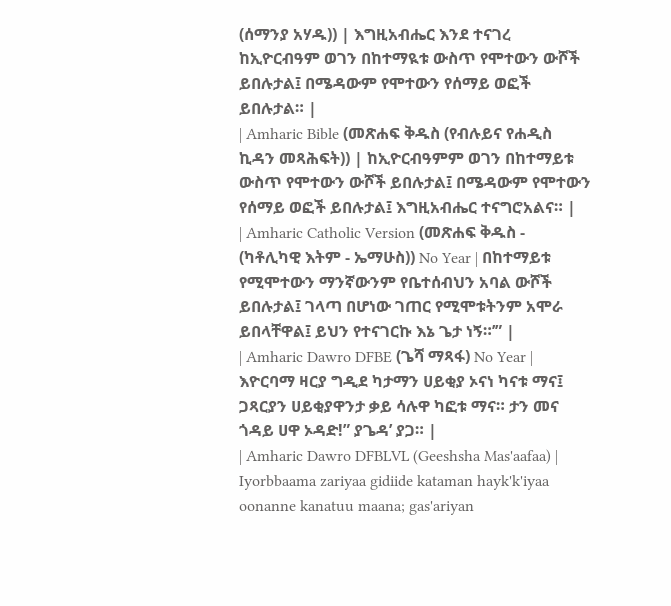(ሰማንያ አሃዱ)) | እግዚአብሔር እንደ ተናገረ ከኢዮርብዓም ወገን በከተማዪቱ ውስጥ የሞተውን ውሾች ይበሉታል፤ በሜዳውም የሞተውን የሰማይ ወፎች ይበሉታል። |
| Amharic Bible (መጽሐፍ ቅዱስ (የብሉይና የሐዲስ ኪዳን መጻሕፍት)) | ከኢዮርብዓምም ወገን በከተማይቱ ውስጥ የሞተውን ውሾች ይበሉታል፤ በሜዳውም የሞተውን የሰማይ ወፎች ይበሉታል፤ እግዚአብሔር ተናግሮአልና። |
| Amharic Catholic Version (መጽሐፍ ቅዱስ - (ካቶሊካዊ እትም - ኤማሁስ)) No Year | በከተማይቱ የሚሞተውን ማንኛውንም የቤተሰብህን አባል ውሾች ይበሉታል፤ ገላጣ በሆነው ገጠር የሚሞቱትንም አሞራ ይበላቸዋል፤ ይህን የተናገርኩ እኔ ጌታ ነኝ።’” |
| Amharic Dawro DFBE (ጌሻ ማጻፋ) No Year | እዮርባማ ዛርያ ግዲደ ካታማን ሀይቂያ ኦናነ ካናቱ ማና፤ ጋጻርያን ሀይቂያዋንታ ቃይ ሳሉዋ ካፎቱ ማና። ታን መና ጎዳይ ሀዋ ኦዳድ!” ያጌዳ’ ያጋ። |
| Amharic Dawro DFBLVL (Geeshsha Mas'aafaa) | Iyorbbaama zariyaa gidiide kataman hayk'k'iyaa oonanne kanatuu maana; gas'ariyan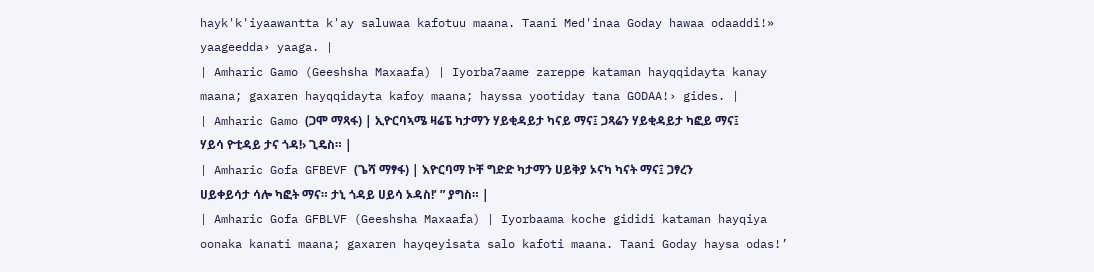hayk'k'iyaawantta k'ay saluwaa kafotuu maana. Taani Med'inaa Goday hawaa odaaddi!» yaageedda› yaaga. |
| Amharic Gamo (Geeshsha Maxaafa) | Iyorba7aame zareppe kataman hayqqidayta kanay maana; gaxaren hayqqidayta kafoy maana; hayssa yootiday tana GODAA!› gides. |
| Amharic Gamo (ጋሞ ማጻፋ) | ኢዮርባኣሜ ዛሬፔ ካታማን ሃይቂዳይታ ካናይ ማና፤ ጋጻሬን ሃይቂዳይታ ካፎይ ማና፤ ሃይሳ ዮቲዳይ ታና ጎዳ!› ጊዴስ። |
| Amharic Gofa GFBEVF (ጌሻ ማፃፋ) | እዮርባማ ኮቸ ግድድ ካታማን ሀይቅያ ኦናካ ካናት ማና፤ ጋፃረን ሀይቀይሳታ ሳሎ ካፎት ማና። ታኒ ጎዳይ ሀይሳ ኦዳስ!’ ” ያግስ። |
| Amharic Gofa GFBLVF (Geeshsha Maxaafa) | Iyorbaama koche gididi kataman hayqiya oonaka kanati maana; gaxaren hayqeyisata salo kafoti maana. Taani Goday haysa odas!’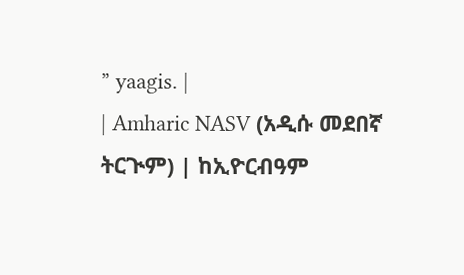” yaagis. |
| Amharic NASV (አዲሱ መደበኛ ትርጒም) | ከኢዮርብዓም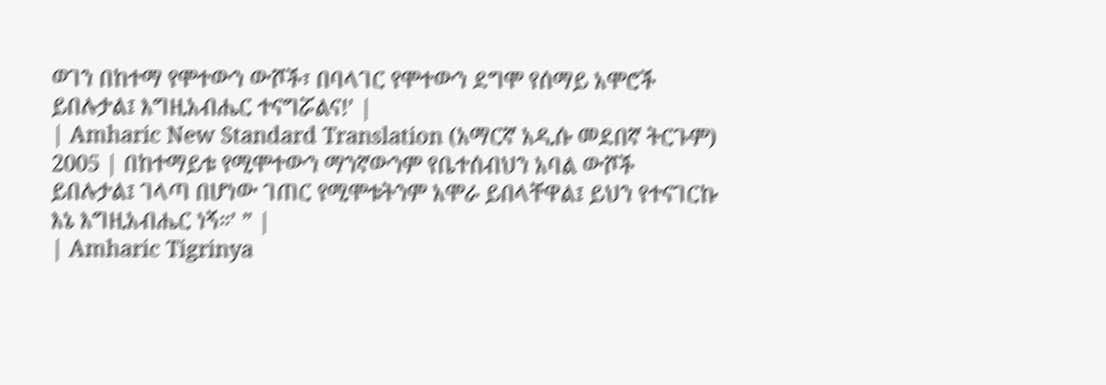ወገን በከተማ የሞተውን ውሾች፣ በባላገር የሞተውን ደግሞ የሰማይ አሞሮች ይበሉታል፤ እግዚአብሔር ተናግሯልና!’ |
| Amharic New Standard Translation (አማርኛ አዲሱ መደበኛ ትርጉም) 2005 | በከተማይቱ የሚሞተውን ማንኛውንም የቤተሰብህን አባል ውሾች ይበሉታል፤ ገላጣ በሆነው ገጠር የሚሞቱትንም አሞራ ይበላቸዋል፤ ይህን የተናገርኩ እኔ እግዚአብሔር ነኝ።’ ” |
| Amharic Tigrinya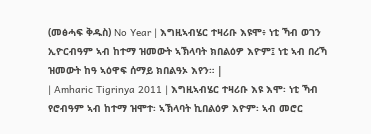(መፅሓፍ ቅዱስ) No Year | እግዚኣብሄር ተዛሪቡ እዩሞ፥ ነቲ ኻብ ወገን ኢዮርብዓም ኣብ ከተማ ዝመውት ኣኽላባት ክበልዕዎ እዮም፤ ነቲ ኣብ በረኻ ዝመውት ከዓ ኣዕዋፍ ሰማይ ክበልዓኦ እየን። |
| Amharic Tigrinya 2011 | እግዚኣብሄር ተዛሪቡ እዩ እሞ፡ ነቲ ኻብ የሮብዓም ኣብ ከተማ ዝሞተ፡ ኣኽላባት ኪበልዕዎ እዮም፡ ኣብ መሮር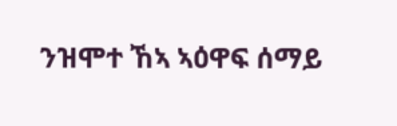ንዝሞተ ኸኣ ኣዕዋፍ ሰማይ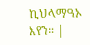ኪህላማዓኦ እየን። |